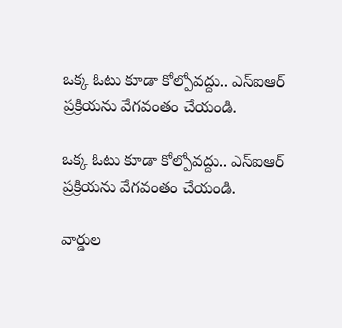ఒక్క ఓటు కూడా కోల్పోవద్దు.. ఎస్‌ఐఆర్ ప్రక్రియను వేగవంతం చేయండి.

ఒక్క ఓటు కూడా కోల్పోవద్దు.. ఎస్‌ఐఆర్ ప్రక్రియను వేగవంతం చేయండి.

వార్డుల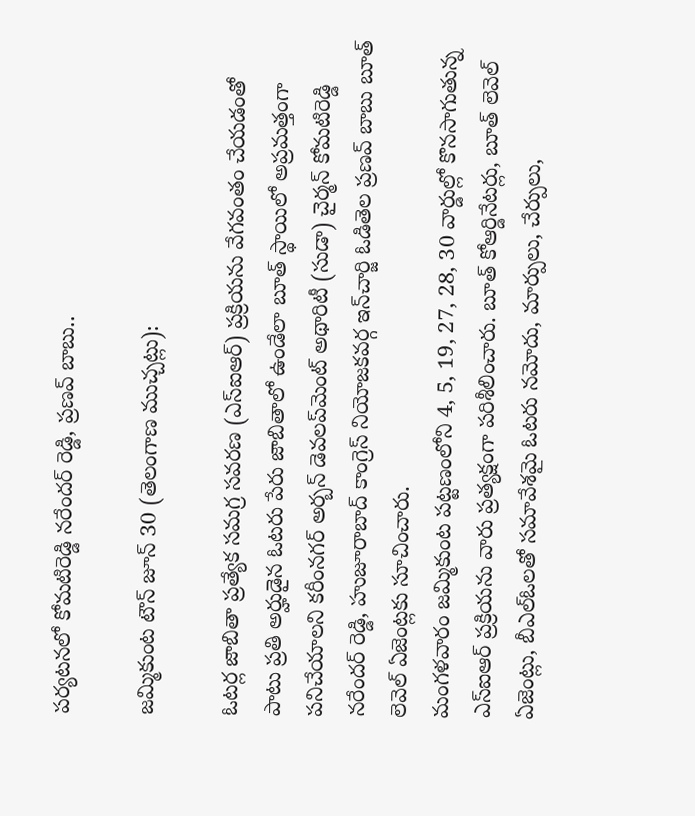పర్యటనలో కోమటిరెడ్డి నరేందర్ రెడ్డి, ప్రణవ్ బాబు..

జమ్మికుంట టౌన్ జూన్ 30 (తెలంగాణ ముచ్చట్లు):

ఓటర్ల జాబితా ప్రత్యేక సమగ్ర సవరణ (ఎస్‌ఐఆర్) ప్రక్రియను వేగవంతం చేయడంతో పాటు ప్రతి అర్హుడైన ఓటరు పేరు జాబితాలో ఉండేలా బూత్ స్థాయిలో అప్రమత్తంగా పనిచేయాలని కరీంనగర్ అర్బన్ డెవలప్‌మెంట్ అథారిటీ (సుడా) చైర్మన్ కోమటిరెడ్డి నరేందర్ రెడ్డి, హుజూరాబాద్ కాంగ్రెస్ నియోజకవర్గ ఇన్‌చార్జి ఓడితెల ప్రణవ్ బాబు బూత్ లెవెల్ ఏజెంట్లకు సూచించారు.
మంగళవారం జమ్మికుంట పట్టణంలోని 4, 5, 19, 27, 28, 30 వార్డుల్లో కొనసాగుతున్న ఎస్‌ఐఆర్ ప్రక్రియను వారు ప్రత్యక్షంగా పరిశీలించారు. బూత్ కోఆర్డినేటర్లు, బూత్ లెవెల్ ఏజెంట్లు, బీఎల్‌ఓలతో సమావేశమై ఓటరు నమోదు, మార్పులు, చేర్పులు,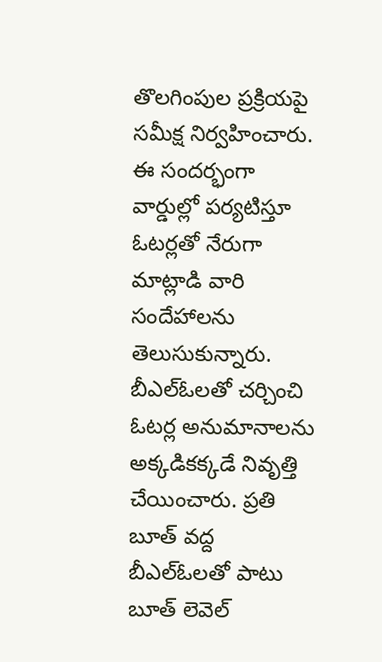తొలగింపుల ప్రక్రియపై సమీక్ష నిర్వహించారు.
ఈ సందర్భంగా వార్డుల్లో పర్యటిస్తూ ఓటర్లతో నేరుగా మాట్లాడి వారి సందేహాలను తెలుసుకున్నారు. బీఎల్‌ఓలతో చర్చించి ఓటర్ల అనుమానాలను అక్కడికక్కడే నివృత్తి చేయించారు. ప్రతి బూత్ వద్ద బీఎల్‌ఓలతో పాటు బూత్ లెవెల్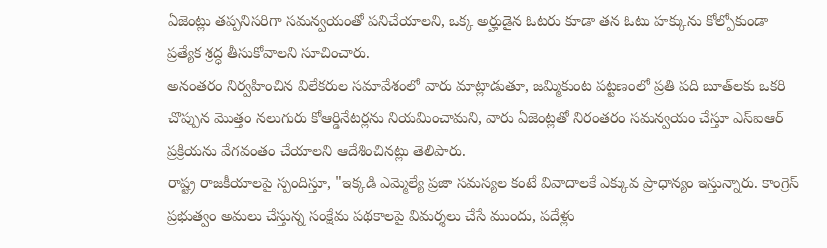ఏజెంట్లు తప్పనిసరిగా సమన్వయంతో పనిచేయాలని, ఒక్క అర్హుడైన ఓటరు కూడా తన ఓటు హక్కును కోల్పోకుండా ప్రత్యేక శ్రద్ధ తీసుకోవాలని సూచించారు.
అనంతరం నిర్వహించిన విలేకరుల సమావేశంలో వారు మాట్లాడుతూ, జమ్మికుంట పట్టణంలో ప్రతి పది బూత్‌లకు ఒకరి చొప్పున మొత్తం నలుగురు కోఆర్డినేటర్లను నియమించామని, వారు ఏజెంట్లతో నిరంతరం సమన్వయం చేస్తూ ఎస్‌ఐఆర్ ప్రక్రియను వేగవంతం చేయాలని ఆదేశించినట్లు తెలిపారు.
రాష్ట్ర రాజకీయాలపై స్పందిస్తూ, "ఇక్కడి ఎమ్మెల్యే ప్రజా సమస్యల కంటే వివాదాలకే ఎక్కువ ప్రాధాన్యం ఇస్తున్నారు. కాంగ్రెస్ ప్రభుత్వం అమలు చేస్తున్న సంక్షేమ పథకాలపై విమర్శలు చేసే ముందు, పదేళ్లు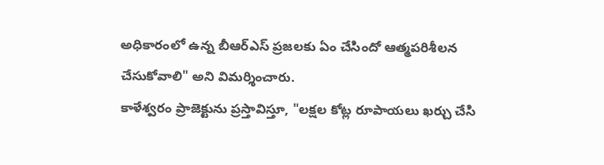అధికారంలో ఉన్న బీఆర్ఎస్ ప్రజలకు ఏం చేసిందో ఆత్మపరిశీలన చేసుకోవాలి" అని విమర్శించారు.
కాళేశ్వరం ప్రాజెక్టును ప్రస్తావిస్తూ, "లక్షల కోట్ల రూపాయలు ఖర్చు చేసి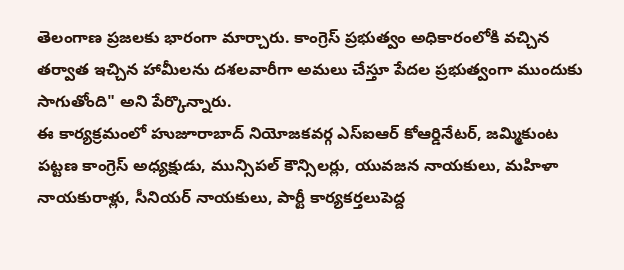తెలంగాణ ప్రజలకు భారంగా మార్చారు. కాంగ్రెస్ ప్రభుత్వం అధికారంలోకి వచ్చిన తర్వాత ఇచ్చిన హామీలను దశలవారీగా అమలు చేస్తూ పేదల ప్రభుత్వంగా ముందుకు సాగుతోంది" అని పేర్కొన్నారు.
ఈ కార్యక్రమంలో హుజూరాబాద్ నియోజకవర్గ ఎస్‌ఐఆర్ కోఆర్డినేటర్, జమ్మికుంట పట్టణ కాంగ్రెస్ అధ్యక్షుడు, మున్సిపల్ కౌన్సిలర్లు, యువజన నాయకులు, మహిళా నాయకురాళ్లు, సీనియర్ నాయకులు, పార్టీ కార్యకర్తలుపెద్ద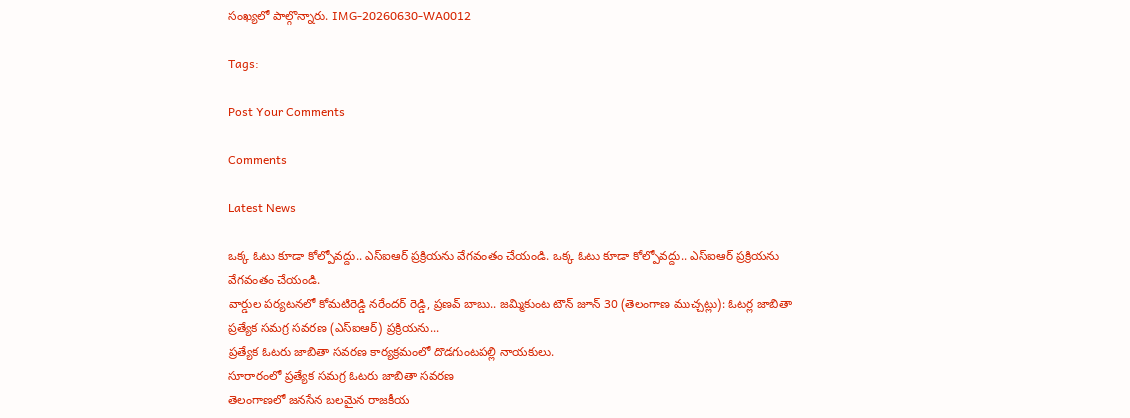సంఖ్యలో పాల్గొన్నారు. IMG-20260630-WA0012

Tags:

Post Your Comments

Comments

Latest News

ఒక్క ఓటు కూడా కోల్పోవద్దు.. ఎస్‌ఐఆర్ ప్రక్రియను వేగవంతం చేయండి. ఒక్క ఓటు కూడా కోల్పోవద్దు.. ఎస్‌ఐఆర్ ప్రక్రియను వేగవంతం చేయండి.
వార్డుల పర్యటనలో కోమటిరెడ్డి నరేందర్ రెడ్డి, ప్రణవ్ బాబు.. జమ్మికుంట టౌన్ జూన్ 30 (తెలంగాణ ముచ్చట్లు): ఓటర్ల జాబితా ప్రత్యేక సమగ్ర సవరణ (ఎస్‌ఐఆర్) ప్రక్రియను...
ప్రత్యేక ఓటరు జాబితా సవరణ కార్యక్రమంలో దొడగుంటపల్లి నాయకులు.
సూరారంలో ప్రత్యేక సమగ్ర ఓటరు జాబితా సవరణ
తెలంగాణలో జనసేన బలమైన రాజకీయ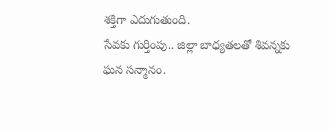శక్తిగా ఎదుగుతుంది.
సేవకు గుర్తింపు.. జిల్లా బాధ్యతలతో శివన్నకు ఘన సన్మానం.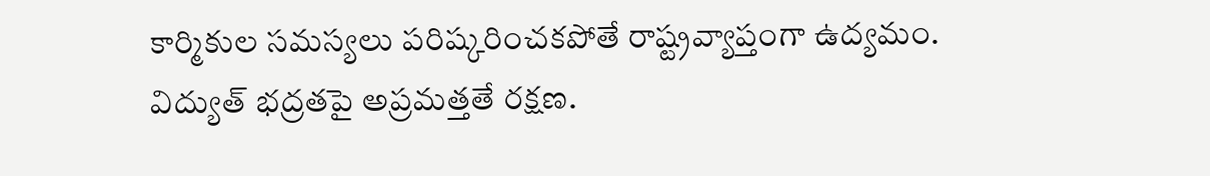కార్మికుల సమస్యలు పరిష్కరించకపోతే రాష్ట్రవ్యాప్తంగా ఉద్యమం.
విద్యుత్ భద్రతపై అప్రమత్తతే రక్షణ.